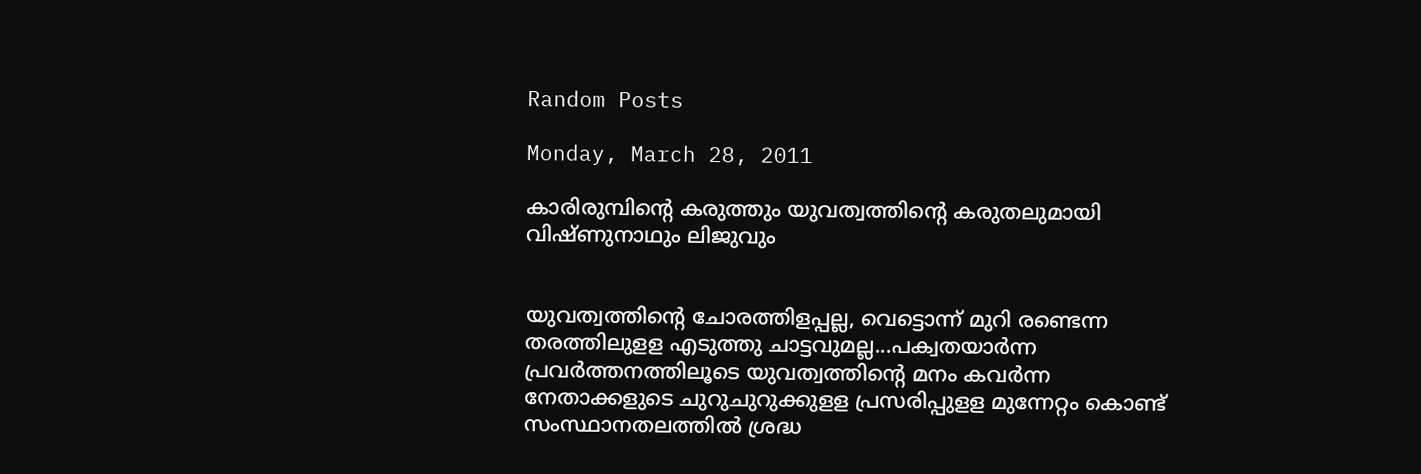Random Posts

Monday, March 28, 2011

കാരിരുമ്പിന്റെ കരുത്തും യുവത്വത്തിന്റെ കരുതലുമായി വിഷ്ണുനാഥും ലിജുവും


യുവത്വത്തിന്റെ ചോരത്തിളപ്പല്ല, വെട്ടൊന്ന് മുറി രണ്ടെന്ന തരത്തിലുളള എടുത്തു ചാട്ടവുമല്ല...പക്വതയാര്‍ന്ന പ്രവര്‍ത്തനത്തിലൂടെ യുവത്വത്തിന്റെ മനം കവര്‍ന്ന നേതാക്കളുടെ ചുറുചുറുക്കുളള പ്രസരിപ്പുളള മുന്നേറ്റം കൊണ്ട് സംസ്ഥാനതലത്തില്‍ ശ്രദ്ധ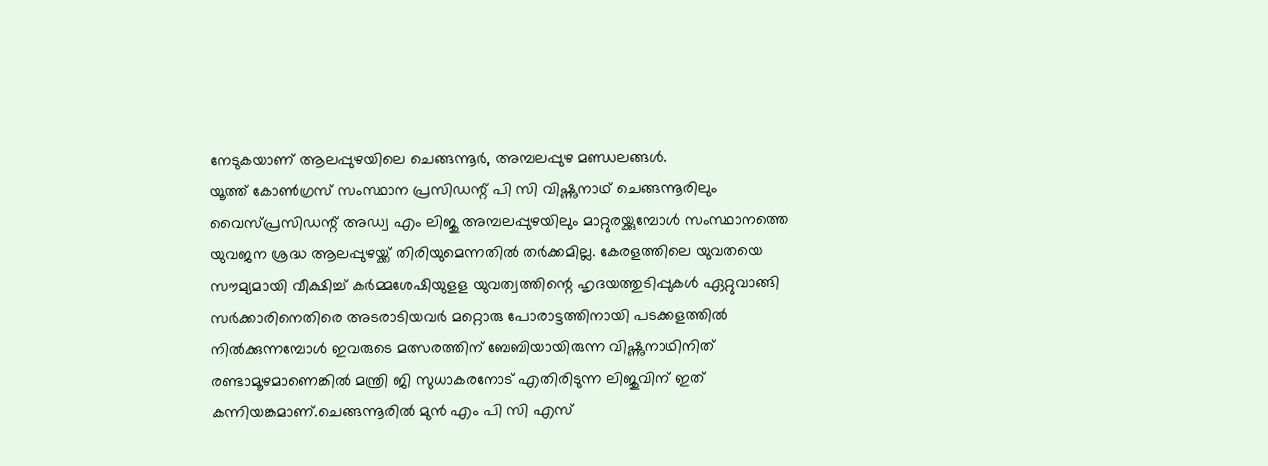നേടുകയാണ് ആലപ്പുഴയിലെ ചെങ്ങന്നൂര്‍, അമ്പലപ്പുഴ മണ്ഡലങ്ങള്‍.
യൂത്ത് കോണ്‍ഗ്രസ് സംസ്ഥാന പ്രസിഡന്റ് പി സി വിഷ്ണുനാഥ് ചെങ്ങന്നൂരിലും വൈസ്പ്രസിഡന്റ് അഡ്വ എം ലിജു അമ്പലപ്പുഴയിലും മാറ്റുരയ്ക്കുമ്പോള്‍ സംസ്ഥാനത്തെ യുവജന ശ്രദ്ധ ആലപ്പുഴയ്ക്ക് തിരിയുമെന്നതില്‍ തര്‍ക്കമില്ല. കേരളത്തിലെ യുവതയെ സൗമ്യമായി വീക്ഷിച്ച് കര്‍മ്മശേഷിയുളള യുവത്വത്തിന്റെ ഹൃദയത്തുടിപ്പുകള്‍ ഏറ്റുവാങ്ങി സര്‍ക്കാരിനെതിരെ അടരാടിയവര്‍ മറ്റൊരു പോരാട്ടത്തിനായി പടക്കളത്തില്‍ നില്‍ക്കുന്നമ്പോള്‍ ഇവരുടെ മത്സരത്തിന് ബേബിയായിരുന്ന വിഷ്ണുനാഥിനിത് രണ്ടാമൂഴമാണെങ്കില്‍ മന്ത്രി ജി സുധാകരനോട് എതിരിടുന്ന ലിജുവിന് ഇത് കന്നിയങ്കമാണ്.ചെങ്ങന്നൂരില്‍ മുന്‍ എം പി സി എസ്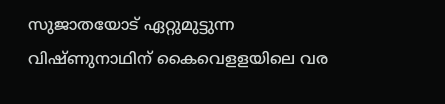സുജാതയോട് ഏറ്റുമുട്ടുന്ന വിഷ്ണുനാഥിന് കൈവെളളയിലെ വര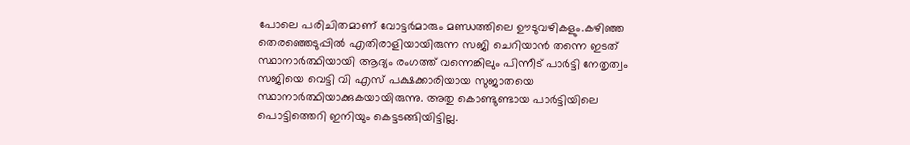പോലെ പരിചിതമാണ് വോട്ടര്‍മാരും മണ്ഡത്തിലെ ഊടുവഴികളും.കഴിഞ്ഞ തെരഞ്ഞെടുപ്പില്‍ എതിരാളിയായിരുന്ന സജി ചെറിയാന്‍ തന്നെ ഇടത് സ്ഥാനാര്‍ത്ഥിയായി ആദ്യം രംഗത്ത് വന്നെങ്കിലും പിന്നീട് പാര്‍ട്ടി നേതൃത്വം സജിയെ വെട്ടി വി എസ് പക്ഷക്കാരിയായ സുജാതയെ സ്ഥാനാര്‍ത്ഥിയാക്കുകയായിരുന്നു. അതു കൊണ്ടുണ്ടായ പാര്‍ട്ടിയിലെ പൊട്ടിത്തെറി ഇനിയും കെട്ടടങ്ങിയിട്ടില്ല.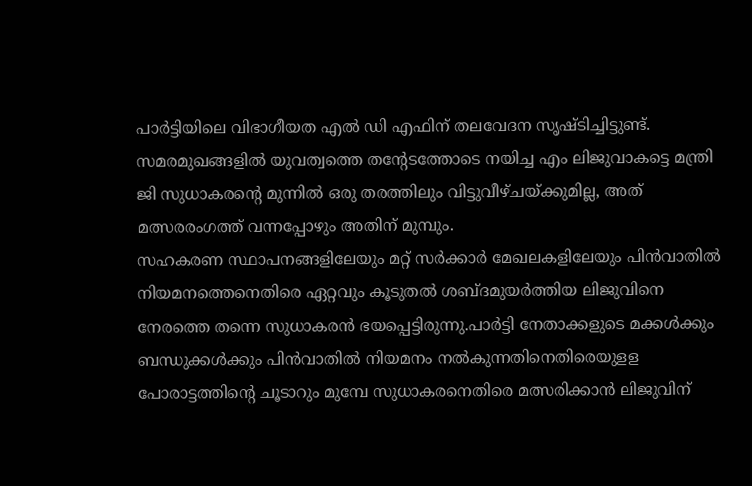പാര്‍ട്ടിയിലെ വിഭാഗീയത എല്‍ ഡി എഫിന് തലവേദന സൃഷ്ടിച്ചിട്ടുണ്ട്. സമരമുഖങ്ങളില്‍ യുവത്വത്തെ തന്റേടത്തോടെ നയിച്ച എം ലിജുവാകട്ടെ മന്ത്രി ജി സുധാകരന്റെ മുന്നില്‍ ഒരു തരത്തിലും വിട്ടുവീഴ്ചയ്ക്കുമില്ല, അത് മത്സരരംഗത്ത് വന്നപ്പോഴും അതിന് മുമ്പും.
സഹകരണ സ്ഥാപനങ്ങളിലേയും മറ്റ് സര്‍ക്കാര്‍ മേഖലകളിലേയും പിന്‍വാതില്‍ നിയമനത്തെനെതിരെ ഏറ്റവും കൂടുതല്‍ ശബ്ദമുയര്‍ത്തിയ ലിജുവിനെ നേരത്തെ തന്നെ സുധാകരന്‍ ഭയപ്പെട്ടിരുന്നു.പാര്‍ട്ടി നേതാക്കളുടെ മക്കള്‍ക്കും ബന്ധുക്കള്‍ക്കും പിന്‍വാതില്‍ നിയമനം നല്‍കുന്നതിനെതിരെയുളള പോരാട്ടത്തിന്റെ ചൂടാറും മുമ്പേ സുധാകരനെതിരെ മത്സരിക്കാന്‍ ലിജുവിന്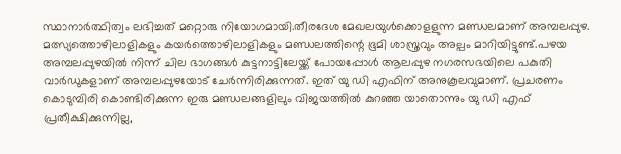സ്ഥാനാര്‍ത്ഥിത്വം ലഭിച്ചത് മറ്റൊരു നിയോഗമായി.തീരദേശ മേഖലയുള്‍ക്കൊളളുന്ന മണ്ഡലമാണ് അമ്പലപ്പുഴ.
മത്സ്യത്തൊഴിലാളികളും കയര്‍ത്തൊഴിലാളികളും മണ്ഡലത്തിന്റെ ഭൂമി ശാസ്ത്രവും അല്പം മാറിയിട്ടുണ്ട്.പഴയ അമ്പലപ്പുഴയില്‍ നിന്ന് ചില ഭാഗങ്ങള്‍ കുട്ടനാട്ടിലേയ്ക്ക് പോയപ്പോള്‍ ആലപ്പുഴ നഗരസഭയിലെ പകുതി വാര്‍ഡുകളാണ് അമ്പലപ്പുഴയോട് ചേര്‍ന്നിരിക്കുന്നത്. ഇത് യു ഡി എഫിന് അനുകൂലവുമാണ്. പ്രചരണം കൊടുമ്പിരി കൊണ്ടിരിക്കുന്ന ഇരു മണ്ഡലങ്ങളിലും വിജയത്തില്‍ കുറഞ്ഞ യാതൊന്നും യു ഡി എഫ് പ്രതീക്ഷിക്കുന്നില്ല,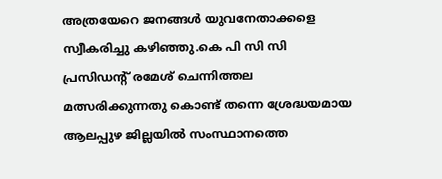അത്രയേറെ ജനങ്ങള്‍ യുവനേതാക്കളെ സ്വീകരിച്ചു കഴിഞ്ഞു.കെ പി സി സി പ്രസിഡന്റ് രമേശ് ചെന്നിത്തല മത്സരിക്കുന്നതു കൊണ്ട് തന്നെ ശ്രേദ്ധയമായ ആലപ്പുഴ ജില്ലയില്‍ സംസ്ഥാനത്തെ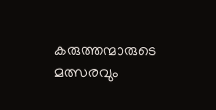കരുത്തന്മാരുടെ മത്സരവും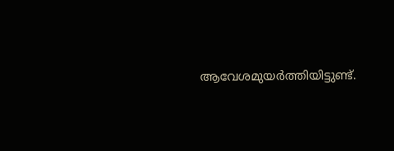ആവേശമുയര്‍ത്തിയിട്ടുണ്ട്.